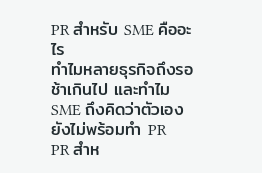PR สำหรับ SME คืออะไร
ทำไมหลายธุรกิจถึงรอช้าเกินไป และทำไม SME ถึงคิดว่าตัวเองยังไม่พร้อมทำ PR
PR สำห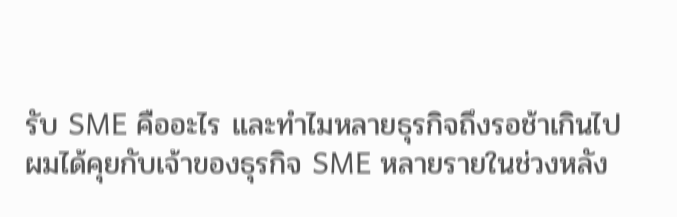รับ SME คืออะไร และทำไมหลายธุรกิจถึงรอช้าเกินไป
ผมได้คุยกับเจ้าของธุรกิจ SME หลายรายในช่วงหลัง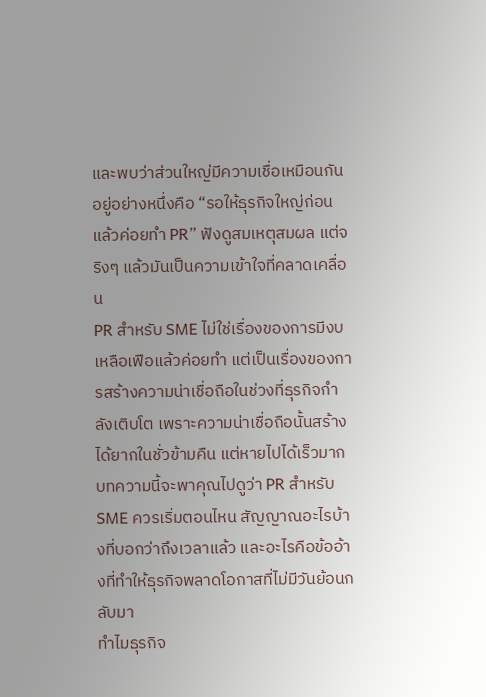และพบว่าส่วนใหญ่มีความเชื่อเหมือนกันอยู่อย่างหนึ่งคือ “รอให้ธุรกิจใหญ่ก่อน แล้วค่อยทำ PR” ฟังดูสมเหตุสมผล แต่จริงๆ แล้วมันเป็นความเข้าใจที่คลาดเคลื่อน
PR สำหรับ SME ไม่ใช่เรื่องของการมีงบเหลือเฟือแล้วค่อยทำ แต่เป็นเรื่องของการสร้างความน่าเชื่อถือในช่วงที่ธุรกิจกำลังเติบโต เพราะความน่าเชื่อถือนั้นสร้างได้ยากในชั่วข้ามคืน แต่หายไปได้เร็วมาก
บทความนี้จะพาคุณไปดูว่า PR สำหรับ SME ควรเริ่มตอนไหน สัญญาณอะไรบ้างที่บอกว่าถึงเวลาแล้ว และอะไรคือข้ออ้างที่ทำให้ธุรกิจพลาดโอกาสที่ไม่มีวันย้อนกลับมา
ทำไมธุรกิจ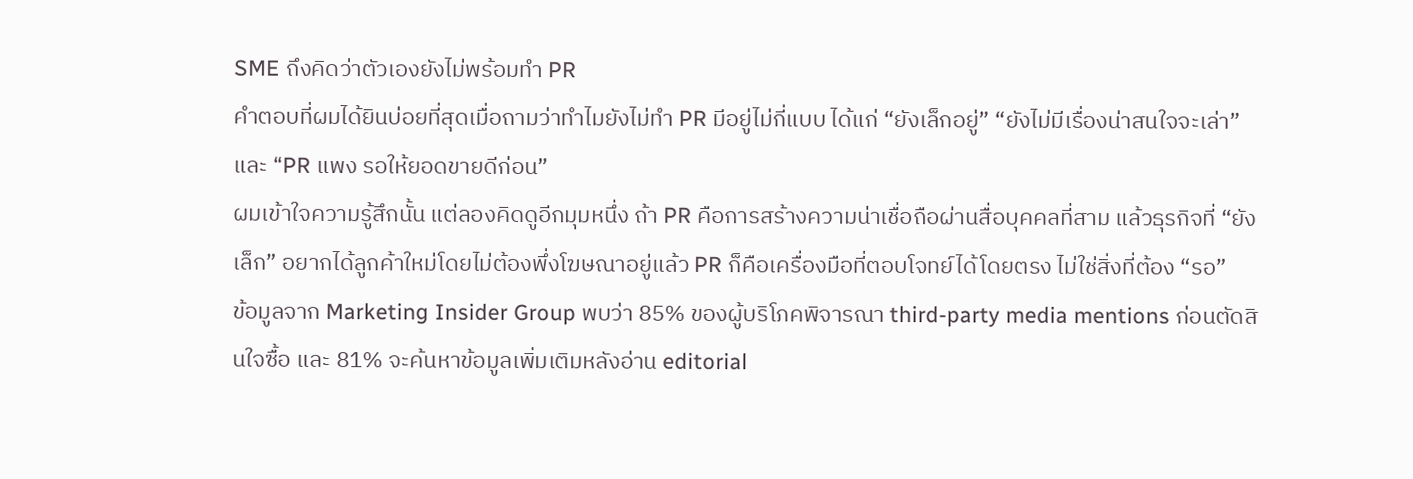SME ถึงคิดว่าตัวเองยังไม่พร้อมทำ PR
คำตอบที่ผมได้ยินบ่อยที่สุดเมื่อถามว่าทำไมยังไม่ทำ PR มีอยู่ไม่กี่แบบ ได้แก่ “ยังเล็กอยู่” “ยังไม่มีเรื่องน่าสนใจจะเล่า” และ “PR แพง รอให้ยอดขายดีก่อน”
ผมเข้าใจความรู้สึกนั้น แต่ลองคิดดูอีกมุมหนึ่ง ถ้า PR คือการสร้างความน่าเชื่อถือผ่านสื่อบุคคลที่สาม แล้วธุรกิจที่ “ยังเล็ก” อยากได้ลูกค้าใหม่โดยไม่ต้องพึ่งโฆษณาอยู่แล้ว PR ก็คือเครื่องมือที่ตอบโจทย์ได้โดยตรง ไม่ใช่สิ่งที่ต้อง “รอ”
ข้อมูลจาก Marketing Insider Group พบว่า 85% ของผู้บริโภคพิจารณา third-party media mentions ก่อนตัดสินใจซื้อ และ 81% จะค้นหาข้อมูลเพิ่มเติมหลังอ่าน editorial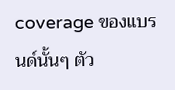coverage ของแบรนด์นั้นๆ ตัว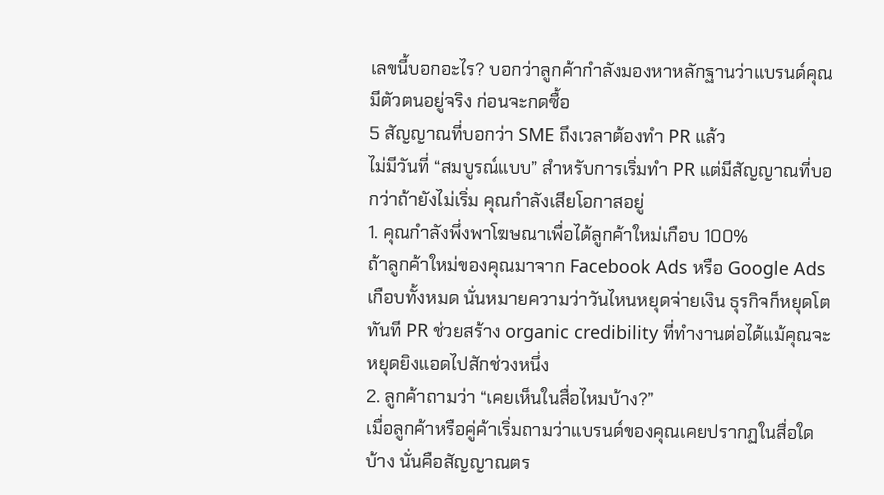เลขนี้บอกอะไร? บอกว่าลูกค้ากำลังมองหาหลักฐานว่าแบรนด์คุณมีตัวตนอยู่จริง ก่อนจะกดซื้อ
5 สัญญาณที่บอกว่า SME ถึงเวลาต้องทำ PR แล้ว
ไม่มีวันที่ “สมบูรณ์แบบ” สำหรับการเริ่มทำ PR แต่มีสัญญาณที่บอกว่าถ้ายังไม่เริ่ม คุณกำลังเสียโอกาสอยู่
1. คุณกำลังพึ่งพาโฆษณาเพื่อได้ลูกค้าใหม่เกือบ 100%
ถ้าลูกค้าใหม่ของคุณมาจาก Facebook Ads หรือ Google Ads เกือบทั้งหมด นั่นหมายความว่าวันไหนหยุดจ่ายเงิน ธุรกิจก็หยุดโตทันที PR ช่วยสร้าง organic credibility ที่ทำงานต่อได้แม้คุณจะหยุดยิงแอดไปสักช่วงหนึ่ง
2. ลูกค้าถามว่า “เคยเห็นในสื่อไหมบ้าง?”
เมื่อลูกค้าหรือคู่ค้าเริ่มถามว่าแบรนด์ของคุณเคยปรากฏในสื่อใดบ้าง นั่นคือสัญญาณตร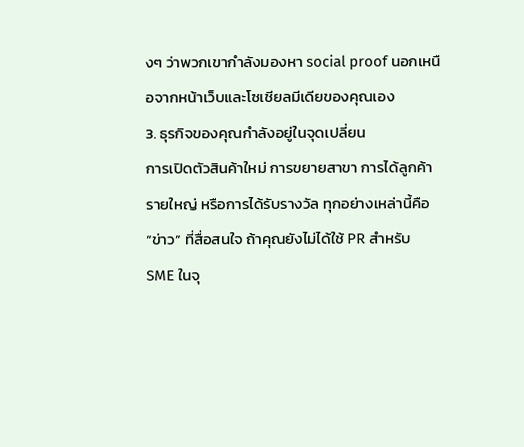งๆ ว่าพวกเขากำลังมองหา social proof นอกเหนือจากหน้าเว็บและโซเชียลมีเดียของคุณเอง
3. ธุรกิจของคุณกำลังอยู่ในจุดเปลี่ยน
การเปิดตัวสินค้าใหม่ การขยายสาขา การได้ลูกค้ารายใหญ่ หรือการได้รับรางวัล ทุกอย่างเหล่านี้คือ “ข่าว” ที่สื่อสนใจ ถ้าคุณยังไม่ได้ใช้ PR สำหรับ SME ในจุ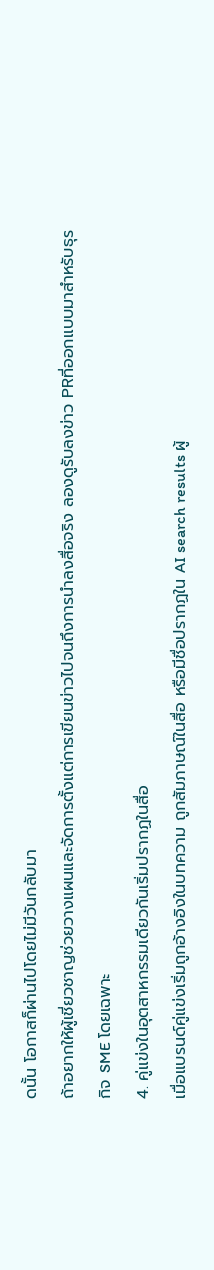ดนั้น โอกาสก็ผ่านไปโดยไม่มีวันกลับมา
ถ้าอยากให้ผู้เชี่ยวชาญช่วยวางแผนและจัดการตั้งแต่การเขียนข่าวไปจนถึงการนำลงสื่อจริง ลองดูรับลงข่าว PRที่ออกแบบมาสำหรับธุรกิจ SME โดยเฉพาะ
4. คู่แข่งในอุตสาหกรรมเดียวกันเริ่มปรากฏในสื่อ
เมื่อแบรนด์คู่แข่งเริ่มถูกอ้างอิงในบทความ ถูกสัมภาษณ์ในสื่อ หรือมีชื่อปรากฏใน AI search results ผู้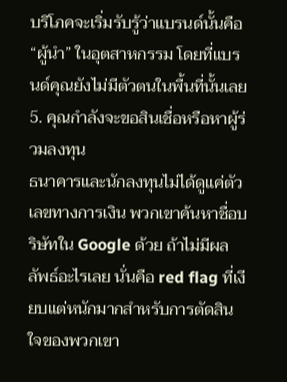บริโภคจะเริ่มรับรู้ว่าแบรนด์นั้นคือ “ผู้นำ” ในอุตสาหกรรม โดยที่แบรนด์คุณยังไม่มีตัวตนในพื้นที่นั้นเลย
5. คุณกำลังจะขอสินเชื่อหรือหาผู้ร่วมลงทุน
ธนาคารและนักลงทุนไม่ได้ดูแค่ตัวเลขทางการเงิน พวกเขาค้นหาชื่อบริษัทใน Google ด้วย ถ้าไม่มีผลลัพธ์อะไรเลย นั่นคือ red flag ที่เงียบแต่หนักมากสำหรับการตัดสินใจของพวกเขา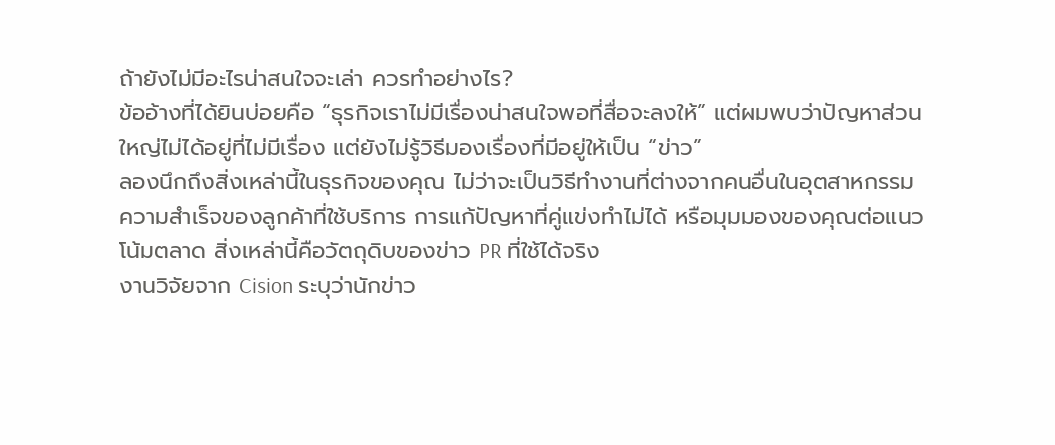ถ้ายังไม่มีอะไรน่าสนใจจะเล่า ควรทำอย่างไร?
ข้ออ้างที่ได้ยินบ่อยคือ “ธุรกิจเราไม่มีเรื่องน่าสนใจพอที่สื่อจะลงให้” แต่ผมพบว่าปัญหาส่วนใหญ่ไม่ได้อยู่ที่ไม่มีเรื่อง แต่ยังไม่รู้วิธีมองเรื่องที่มีอยู่ให้เป็น “ข่าว”
ลองนึกถึงสิ่งเหล่านี้ในธุรกิจของคุณ ไม่ว่าจะเป็นวิธีทำงานที่ต่างจากคนอื่นในอุตสาหกรรม ความสำเร็จของลูกค้าที่ใช้บริการ การแก้ปัญหาที่คู่แข่งทำไม่ได้ หรือมุมมองของคุณต่อแนวโน้มตลาด สิ่งเหล่านี้คือวัตถุดิบของข่าว PR ที่ใช้ได้จริง
งานวิจัยจาก Cision ระบุว่านักข่าว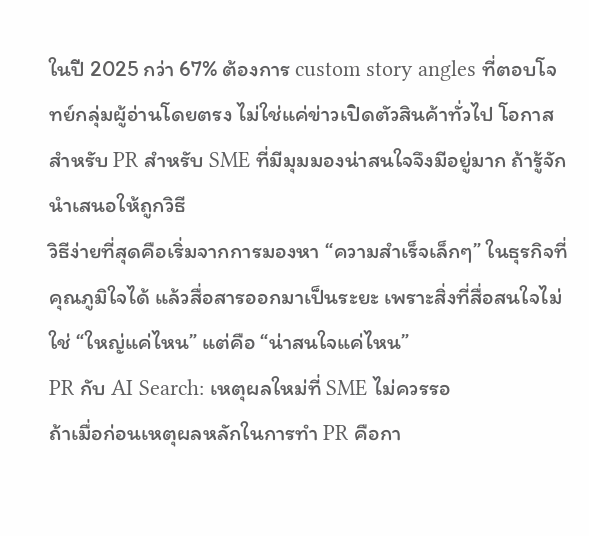ในปี 2025 กว่า 67% ต้องการ custom story angles ที่ตอบโจทย์กลุ่มผู้อ่านโดยตรง ไม่ใช่แค่ข่าวเปิดตัวสินค้าทั่วไป โอกาสสำหรับ PR สำหรับ SME ที่มีมุมมองน่าสนใจจึงมีอยู่มาก ถ้ารู้จักนำเสนอให้ถูกวิธี
วิธีง่ายที่สุดคือเริ่มจากการมองหา “ความสำเร็จเล็กๆ” ในธุรกิจที่คุณภูมิใจได้ แล้วสื่อสารออกมาเป็นระยะ เพราะสิ่งที่สื่อสนใจไม่ใช่ “ใหญ่แค่ไหน” แต่คือ “น่าสนใจแค่ไหน”
PR กับ AI Search: เหตุผลใหม่ที่ SME ไม่ควรรอ
ถ้าเมื่อก่อนเหตุผลหลักในการทำ PR คือกา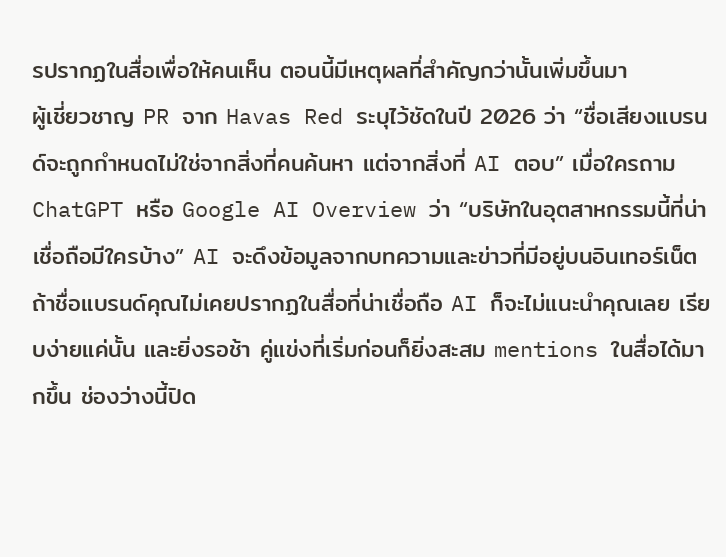รปรากฏในสื่อเพื่อให้คนเห็น ตอนนี้มีเหตุผลที่สำคัญกว่านั้นเพิ่มขึ้นมา
ผู้เชี่ยวชาญ PR จาก Havas Red ระบุไว้ชัดในปี 2026 ว่า “ชื่อเสียงแบรนด์จะถูกกำหนดไม่ใช่จากสิ่งที่คนค้นหา แต่จากสิ่งที่ AI ตอบ” เมื่อใครถาม ChatGPT หรือ Google AI Overview ว่า “บริษัทในอุตสาหกรรมนี้ที่น่าเชื่อถือมีใครบ้าง” AI จะดึงข้อมูลจากบทความและข่าวที่มีอยู่บนอินเทอร์เน็ต
ถ้าชื่อแบรนด์คุณไม่เคยปรากฏในสื่อที่น่าเชื่อถือ AI ก็จะไม่แนะนำคุณเลย เรียบง่ายแค่นั้น และยิ่งรอช้า คู่แข่งที่เริ่มก่อนก็ยิ่งสะสม mentions ในสื่อได้มากขึ้น ช่องว่างนี้ปิด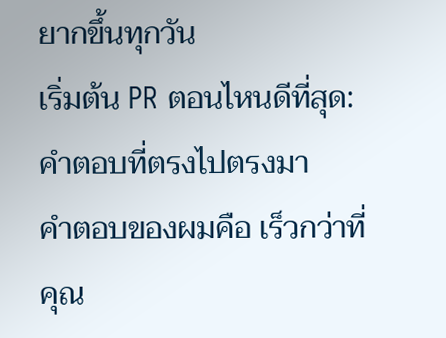ยากขึ้นทุกวัน
เริ่มต้น PR ตอนไหนดีที่สุด: คำตอบที่ตรงไปตรงมา
คำตอบของผมคือ เร็วกว่าที่คุณ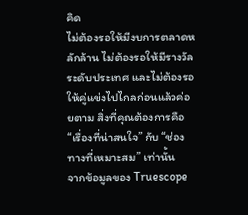คิด
ไม่ต้องรอให้มีงบการตลาดหลักล้าน ไม่ต้องรอให้มีรางวัลระดับประเทศ และไม่ต้องรอให้คู่แข่งไปไกลก่อนแล้วค่อยตาม สิ่งที่คุณต้องการคือ “เรื่องที่น่าสนใจ” กับ “ช่องทางที่เหมาะสม” เท่านั้น
จากข้อมูลของ Truescope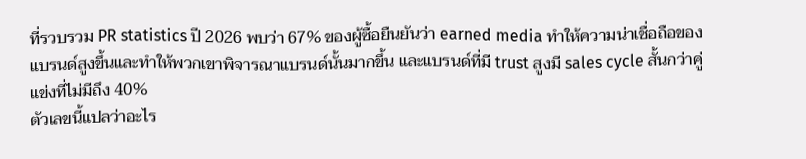ที่รวบรวม PR statistics ปี 2026 พบว่า 67% ของผู้ซื้อยืนยันว่า earned media ทำให้ความน่าเชื่อถือของแบรนด์สูงขึ้นและทำให้พวกเขาพิจารณาแบรนด์นั้นมากขึ้น และแบรนด์ที่มี trust สูงมี sales cycle สั้นกว่าคู่แข่งที่ไม่มีถึง 40%
ตัวเลขนี้แปลว่าอะไร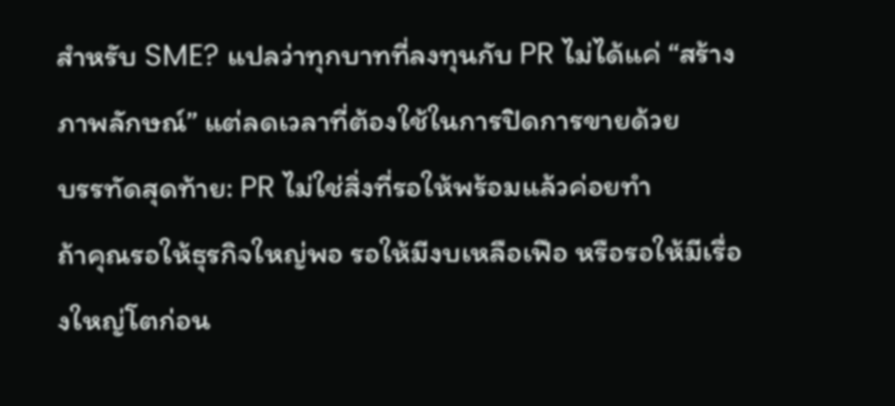สำหรับ SME? แปลว่าทุกบาทที่ลงทุนกับ PR ไม่ได้แค่ “สร้างภาพลักษณ์” แต่ลดเวลาที่ต้องใช้ในการปิดการขายด้วย
บรรทัดสุดท้าย: PR ไม่ใช่สิ่งที่รอให้พร้อมแล้วค่อยทำ
ถ้าคุณรอให้ธุรกิจใหญ่พอ รอให้มีงบเหลือเฟือ หรือรอให้มีเรื่องใหญ่โตก่อน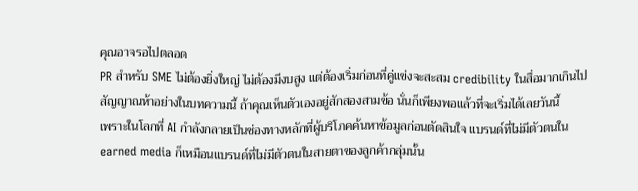คุณอาจรอไปตลอด
PR สำหรับ SME ไม่ต้องยิ่งใหญ่ ไม่ต้องมีงบสูง แต่ต้องเริ่มก่อนที่คู่แข่งจะสะสม credibility ในสื่อมากเกินไป สัญญาณห้าอย่างในบทความนี้ ถ้าคุณเห็นตัวเองอยู่สักสองสามข้อ นั่นก็เพียงพอแล้วที่จะเริ่มได้เลยวันนี้
เพราะในโลกที่ AI กำลังกลายเป็นช่องทางหลักที่ผู้บริโภคค้นหาข้อมูลก่อนตัดสินใจ แบรนด์ที่ไม่มีตัวตนใน earned media ก็เหมือนแบรนด์ที่ไม่มีตัวตนในสายตาของลูกค้ากลุ่มนั้น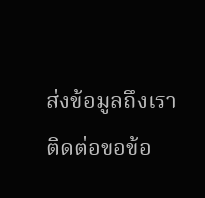ส่งข้อมูลถึงเรา
ติดต่อขอข้อ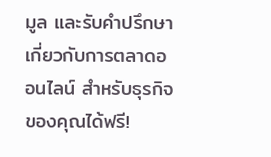มูล และรับคำปรึกษาเกี่ยวกับการตลาดออนไลน์ สำหรับธุรกิจของคุณได้ฟรี!